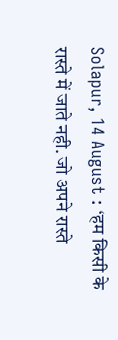Solapur, 14 August : ‘हम किसी के रास्ते में जाते नही. जो अपने रास्ते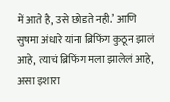में आते है, उसे छोडते नही.’ आणि सुषमा अंधारे यांना ब्रिफिंग कुठून झालं आहे, त्याचं ब्रिफिंग मला झालेलं आहे, असा इशारा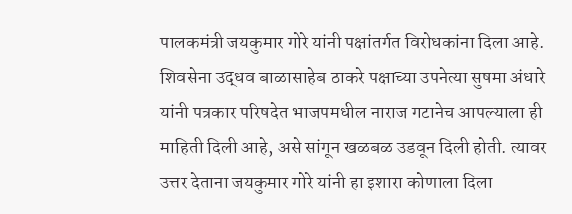पालकमंत्री जयकुमार गोरे यांनी पक्षांतर्गत विरोधकांना दिला आहे.
शिवसेना उद्धव बाळासाहेब ठाकरे पक्षाच्या उपनेत्या सुषमा अंधारे यांनी पत्रकार परिषदेत भाजपमधील नाराज गटानेच आपल्याला ही माहिती दिली आहे, असे सांगून खळबळ उडवून दिली होती. त्यावर उत्तर देताना जयकुमार गोरे यांनी हा इशारा कोणाला दिला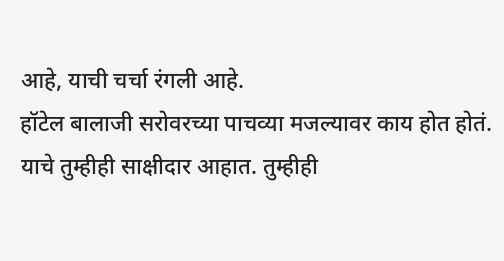आहे, याची चर्चा रंगली आहे.
हॉटेल बालाजी सरोवरच्या पाचव्या मजल्यावर काय होत होतं. याचे तुम्हीही साक्षीदार आहात. तुम्हीही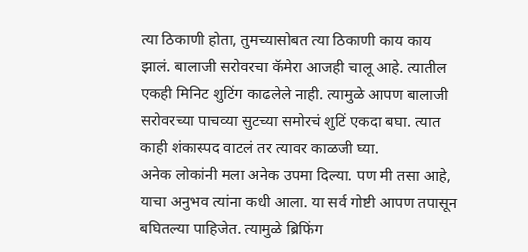त्या ठिकाणी होता, तुमच्यासोबत त्या ठिकाणी काय काय झालं. बालाजी सरोवरचा कॅमेरा आजही चालू आहे. त्यातील एकही मिनिट शुटिंग काढलेले नाही. त्यामुळे आपण बालाजी सरोवरच्या पाचव्या सुटच्या समोरचं शुटिं एकदा बघा. त्यात काही शंकास्पद वाटलं तर त्यावर काळजी घ्या.
अनेक लोकांनी मला अनेक उपमा दिल्या. पण मी तसा आहे, याचा अनुभव त्यांना कधी आला. या सर्व गोष्टी आपण तपासून बघितल्या पाहिजेत. त्यामुळे ब्रिफिंग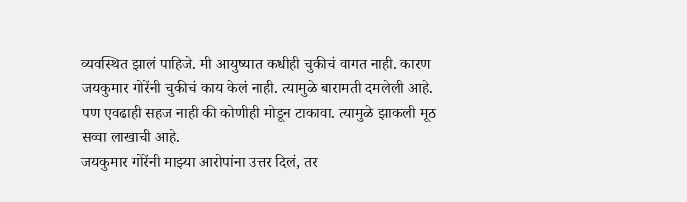व्यवस्थित झालं पाहिजे. मी आयुष्यात कधीही चुकीचं वागत नाही. कारण जयकुमार गोरेंनी चुकीचं काय केलं नाही. त्यामुळे बारामती दमलेली आहे. पण एवढाही सहज नाही की कोणीही मोडून टाकावा. त्यामुळे झाकली मूठ सव्वा लाखाची आहे.
जयकुमार गोरेंनी माझ्या आरोपांना उत्तर दिलं, तर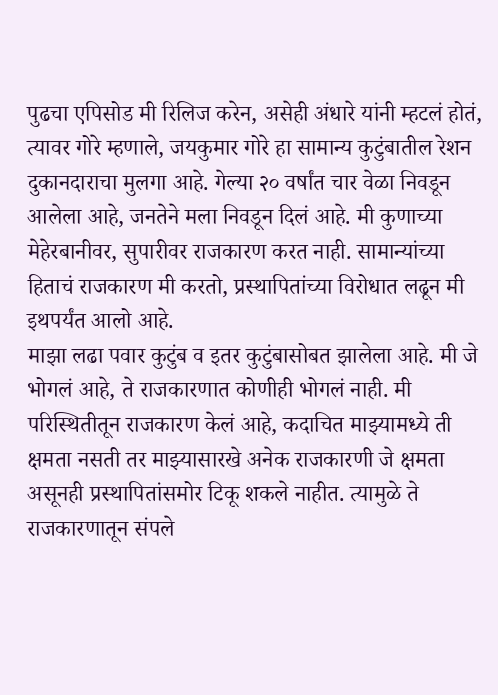पुढचा एपिसोड मी रिलिज करेन, असेही अंधारे यांनी म्हटलं होतं, त्यावर गोरे म्हणाले, जयकुमार गोरे हा सामान्य कुटुंबातील रेशन दुकानदाराचा मुलगा आहे. गेल्या २० वर्षांत चार वेळा निवडून आलेला आहे, जनतेने मला निवडून दिलं आहे. मी कुणाच्या मेहेरबानीवर, सुपारीवर राजकारण करत नाही. सामान्यांच्या हिताचं राजकारण मी करतो, प्रस्थापितांच्या विरोधात लढून मी इथपर्यंत आलो आहे.
माझा लढा पवार कुटुंब व इतर कुटुंबासोबत झालेला आहे. मी जे भोगलं आहे, ते राजकारणात कोणीही भोगलं नाही. मी परिस्थितीतून राजकारण केलं आहे, कदाचित माझ्यामध्ये ती क्षमता नसती तर माझ्यासारखे अनेक राजकारणी जे क्षमता असूनही प्रस्थापितांसमोर टिकू शकले नाहीत. त्यामुळे ते राजकारणातून संपले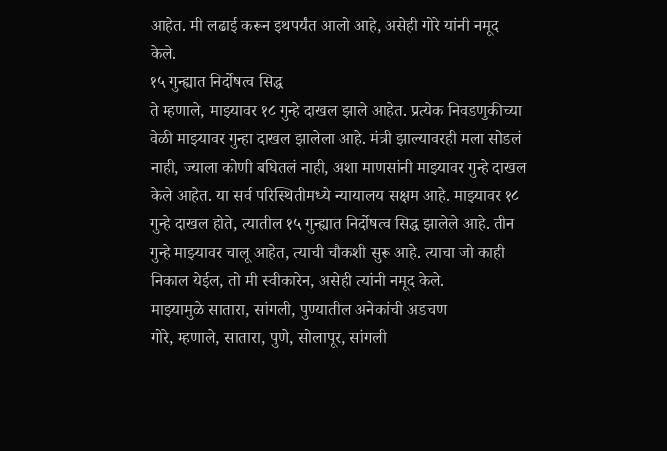आहेत. मी लढाई करून इथपर्यंत आलो आहे, असेही गोरे यांनी नमूद केले.
१५ गुन्ह्यात निर्दोषत्व सिद्ध
ते म्हणाले, माझ्यावर १८ गुन्हे दाखल झाले आहेत. प्रत्येक निवडणुकीच्या वेळी माझ्यावर गुन्हा दाखल झालेला आहे. मंत्री झाल्यावरही मला सोडलं नाही, ज्याला कोणी बघितलं नाही, अशा माणसांनी माझ्यावर गुन्हे दाखल केले आहेत. या सर्व परिस्थितीमध्ये न्यायालय सक्षम आहे. माझ्यावर १८ गुन्हे दाखल होते, त्यातील १५ गुन्ह्यात निर्दोषत्व सिद्ध झालेले आहे. तीन गुन्हे माझ्यावर चालू आहेत, त्याची चौकशी सुरू आहे. त्याचा जो काही निकाल येईल, तो मी स्वीकारेन, असेही त्यांनी नमूद केले.
माझ्यामुळे सातारा, सांगली, पुण्यातील अनेकांची अडचण
गोरे, म्हणाले, सातारा, पुणे, सोलापूर, सांगली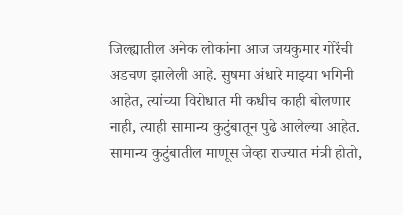जिल्ह्यातील अनेक लोकांना आज जयकुमार गोरेंची अडचण झालेली आहे. सुषमा अंधारे माझ्या भगिनी आहेत, त्यांच्या विरोधात मी कधीच काही बोलणार नाही, त्याही सामान्य कुटुंबातून पुढे आलेल्या आहेत. सामान्य कुटुंबातील माणूस जेव्हा राज्यात मंत्री होतो,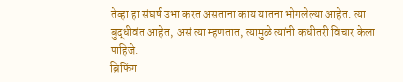तेव्हा हा संघर्ष उभा करत असताना काय यातना भोगलेल्या आहेत. त्या बुद्धीवंत आहेत, असं त्या म्हणतात, त्यामुळे त्यांनी कधीतरी विचार केला पाहिजे.
ब्रिफिंग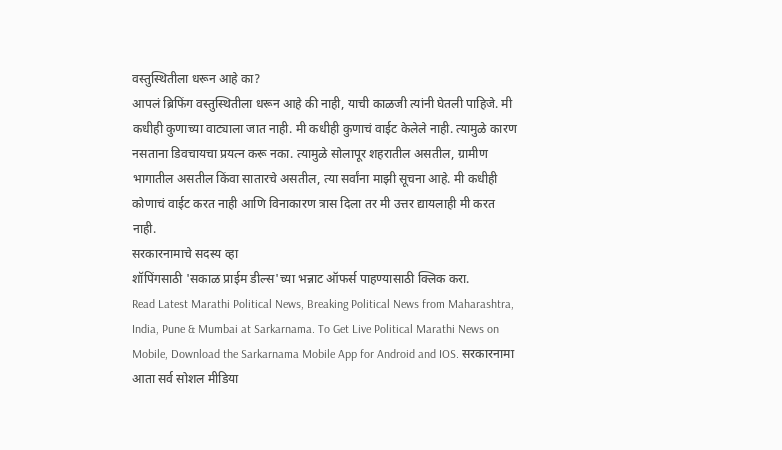वस्तुस्थितीला धरून आहे का?
आपलं ब्रिफिंग वस्तुस्थितीला धरून आहे की नाही, याची काळजी त्यांनी घेतली पाहिजे. मी कधीही कुणाच्या वाट्याला जात नाही. मी कधीही कुणाचं वाईट केलेले नाही. त्यामुळे कारण नसताना डिवचायचा प्रयत्न करू नका. त्यामुळे सोलापूर शहरातील असतील, ग्रामीण भागातील असतील किंवा सातारचे असतील, त्या सर्वांना माझी सूचना आहे. मी कधीही कोणाचं वाईट करत नाही आणि विनाकारण त्रास दिला तर मी उत्तर द्यायलाही मी करत नाही.
सरकारनामाचे सदस्य व्हा
शॉपिंगसाठी 'सकाळ प्राईम डील्स'च्या भन्नाट ऑफर्स पाहण्यासाठी क्लिक करा.
Read Latest Marathi Political News, Breaking Political News from Maharashtra, India, Pune & Mumbai at Sarkarnama. To Get Live Political Marathi News on Mobile, Download the Sarkarnama Mobile App for Android and IOS. सरकारनामा आता सर्व सोशल मीडिया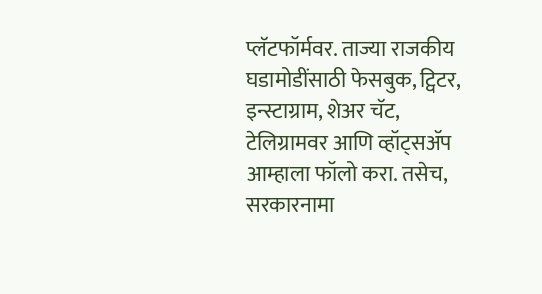प्लॅटफॉर्मवर. ताज्या राजकीय घडामोडींसाठी फेसबुक, ट्विटर, इन्स्टाग्राम, शेअर चॅट, टेलिग्रामवर आणि व्हॉट्सॲप आम्हाला फॉलो करा. तसेच, सरकारनामा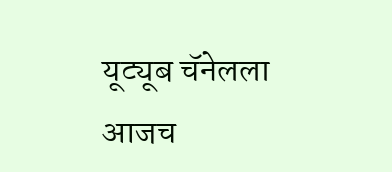यूट्यूब चॅनेलला आजच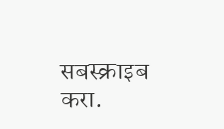सबस्क्राइब करा.